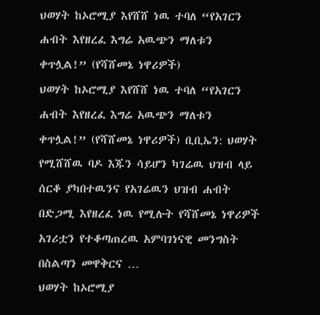ህወሃት ከኦሮሚያ እየሸሸ ነዉ ተባለ “የአገርን ሐብት እየዘረፈ እግሬ አዉጭን ማለቱን ቀጥሏል!” (የሻሸመኔ ነዋሪዎች)
ህወሃት ከኦሮሚያ እየሸሸ ነዉ ተባለ “የአገርን ሐብት እየዘረፈ እግሬ አዉጭን ማለቱን ቀጥሏል!” (የሻሸመኔ ነዋሪዎች) ቢቢኤን: ህወሃት የሚሸሸዉ ባዶ እጁን ሳይሆን ካገሬዉ ህዝብ ላይ ሰርቆ ያካበተዉንና የአገሬዉን ህዝብ ሐብት በድጋሚ እየዘረፈ ነዉ የሚሉት የሻሸመኔ ነዋሪዎች አገሪቷን የተቆጣጠረዉ አምባገነናዊ መንግስት በስልጣን መዋቅርና …
ህወሃት ከኦሮሚያ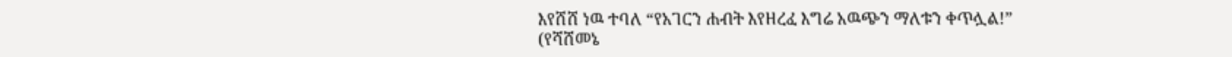እየሸሸ ነዉ ተባለ “የአገርን ሐብት እየዘረፈ እግሬ አዉጭን ማለቱን ቀጥሏል!” (የሻሸመኔ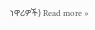ነዋሪዎች) Read more »